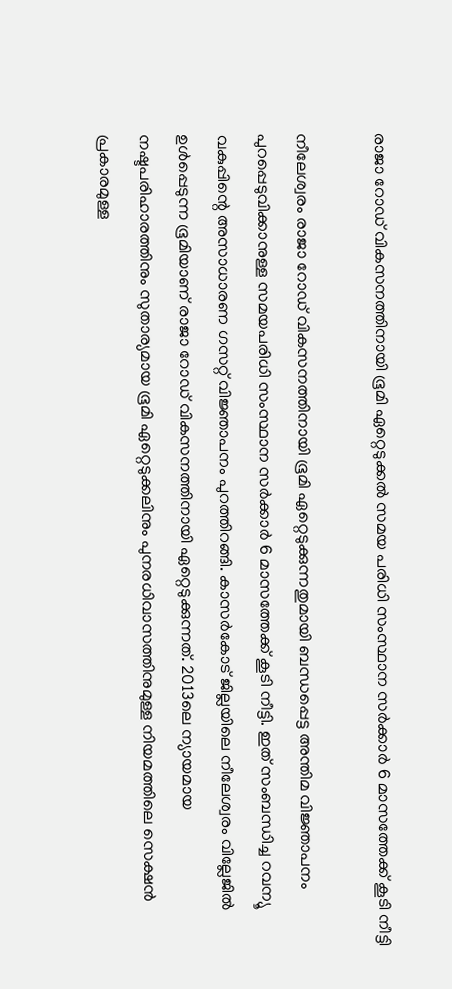രാജാ റോഡ് വികസനത്തിനായി ഭൂമി ഏറ്റെടുക്കല്‍ സമയ പരിധി സംസ്ഥാന സര്‍ക്കാര്‍ 6 മാസത്തേക്ക് കൂടി നീട്ടി

നീലേശ്വരം രാജാ റോഡ് വികസനത്തിനായി ഭൂമി ഏറ്റെടുക്കുന്നതുമായി ബന്ധപ്പെട്ട അന്തിമ വിജ്ഞാപനം പുറപ്പെടുവിക്കാനുള്ള സമയപരിധി സംസ്ഥാന സര്‍ക്കാര്‍ 6 മാസത്തേക്ക് കൂടി നീട്ടി. ഇത് സംബന്ധിച്ച റവന്യൂ വകുപ്പിന്റെ അസാധാരണ ഗസറ്റ് വിജ്ഞാപനം പുറത്തിറങ്ങി. കാസര്‍കോട് ജില്ലയിലെ നീലേശ്വരം വില്ലേജില്‍ ഉള്‍പ്പെടുന്ന ഭൂമിയാണ് രാജാ റോഡ് വികസനത്തിനായി ഏറ്റെടുക്കുന്നത്. 2013ലെ ന്യായമായ നഷ്ടപരിഹാരത്തിനും സുതാര്യമായ ഭൂമി ഏറ്റെടുക്കലിനും പുനരധിവാസത്തിനുമുള്ള നിയമത്തിലെ സെക്ഷന്‍ പ്രകാരമുള്ള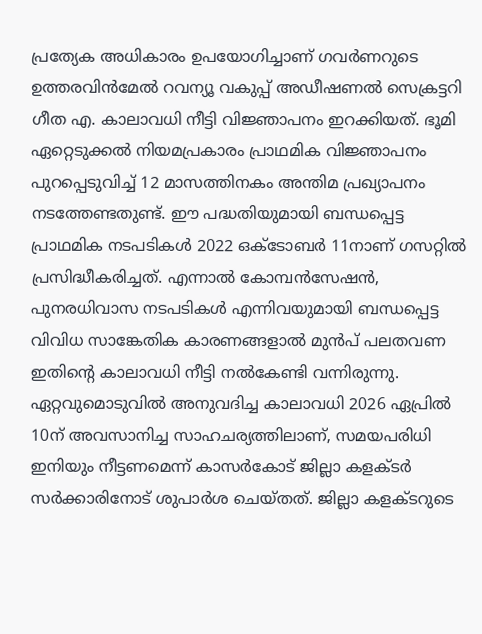പ്രത്യേക അധികാരം ഉപയോഗിച്ചാണ് ഗവര്‍ണറുടെ ഉത്തരവിന്‍മേല്‍ റവന്യൂ വകുപ്പ് അഡീഷണല്‍ സെക്രട്ടറി ഗീത എ. കാലാവധി നീട്ടി വിജ്ഞാപനം ഇറക്കിയത്. ഭൂമി ഏറ്റെടുക്കല്‍ നിയമപ്രകാരം പ്രാഥമിക വിജ്ഞാപനം പുറപ്പെടുവിച്ച് 12 മാസത്തിനകം അന്തിമ പ്രഖ്യാപനം നടത്തേണ്ടതുണ്ട്. ഈ പദ്ധതിയുമായി ബന്ധപ്പെട്ട പ്രാഥമിക നടപടികള്‍ 2022 ഒക്ടോബര്‍ 11നാണ് ഗസറ്റില്‍ പ്രസിദ്ധീകരിച്ചത്. എന്നാല്‍ കോമ്പന്‍സേഷന്‍, പുനരധിവാസ നടപടികള്‍ എന്നിവയുമായി ബന്ധപ്പെട്ട വിവിധ സാങ്കേതിക കാരണങ്ങളാല്‍ മുന്‍പ് പലതവണ ഇതിന്റെ കാലാവധി നീട്ടി നല്‍കേണ്ടി വന്നിരുന്നു. ഏറ്റവുമൊടുവില്‍ അനുവദിച്ച കാലാവധി 2026 ഏപ്രില്‍ 10ന് അവസാനിച്ച സാഹചര്യത്തിലാണ്, സമയപരിധി ഇനിയും നീട്ടണമെന്ന് കാസര്‍കോട് ജില്ലാ കളക്ടര്‍ സര്‍ക്കാരിനോട് ശുപാര്‍ശ ചെയ്തത്. ജില്ലാ കളക്ടറുടെ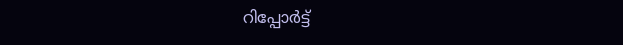റിപ്പോര്‍ട്ട്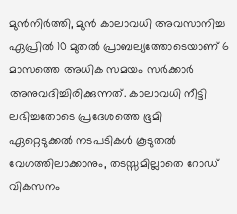മുന്‍നിര്‍ത്തി, മുന്‍ കാലാവധി അവസാനിച്ച ഏപ്രില്‍ 10 മുതല്‍ പ്രാബല്യത്തോടെയാണ് 6 മാസത്തെ അധിക സമയം സര്‍ക്കാര്‍ അനുവദിച്ചിരിക്കുന്നത്. കാലാവധി നീട്ടി ലഭിച്ചതോടെ പ്രദേശത്തെ ഭൂമി ഏറ്റെടുക്കല്‍ നടപടികള്‍ കൂടുതല്‍ വേഗത്തിലാക്കാനും, തടസ്സമില്ലാതെ റോഡ് വികസനം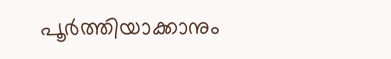പൂര്‍ത്തിയാക്കാനും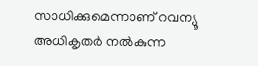സാധിക്കുമെന്നാണ് റവന്യൂ അധികൃതര്‍ നല്‍കുന്ന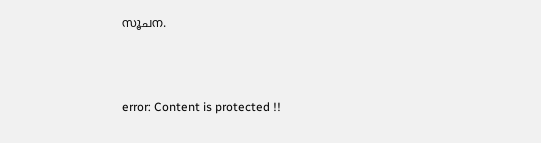സൂചന.



error: Content is protected !!